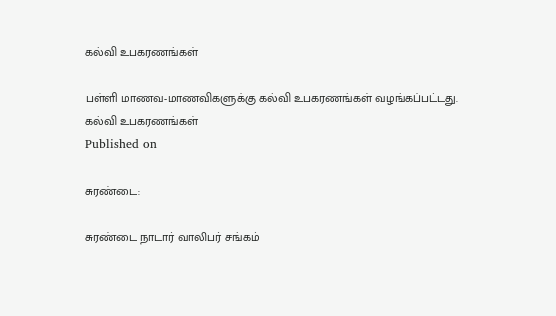கல்வி உபகரணங்கள்

பள்ளி மாணவ-மாணவிகளுக்கு கல்வி உபகரணங்கள் வழங்கப்பட்டது.
கல்வி உபகரணங்கள்
Published on

சுரண்டை:

சுரண்டை நாடார் வாலிபர் சங்கம்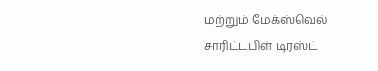மற்றும் மேக்ஸ்வெல் சாரிட்டபிள் டிரஸ்ட்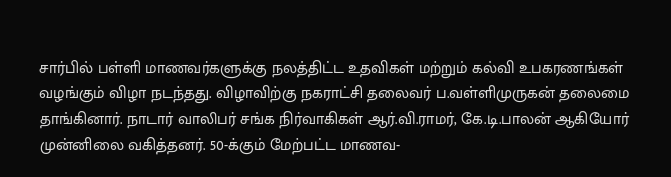சார்பில் பள்ளி மாணவர்களுக்கு நலத்திட்ட உதவிகள் மற்றும் கல்வி உபகரணங்கள் வழங்கும் விழா நடந்தது. விழாவிற்கு நகராட்சி தலைவர் ப.வள்ளிமுருகன் தலைமை தாங்கினார். நாடார் வாலிபர் சங்க நிர்வாகிகள் ஆர்.வி.ராமர், கே.டி.பாலன் ஆகியோர் முன்னிலை வகித்தனர். 50-க்கும் மேற்பட்ட மாணவ-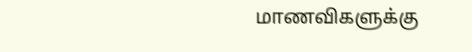மாணவிகளுக்கு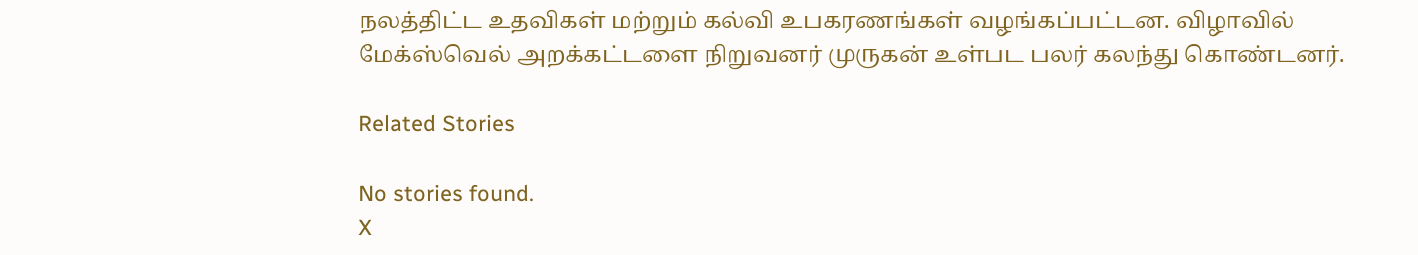நலத்திட்ட உதவிகள் மற்றும் கல்வி உபகரணங்கள் வழங்கப்பட்டன. விழாவில் மேக்ஸ்வெல் அறக்கட்டளை நிறுவனர் முருகன் உள்பட பலர் கலந்து கொண்டனர்.

Related Stories

No stories found.
X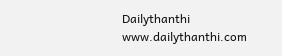Dailythanthi
www.dailythanthi.com